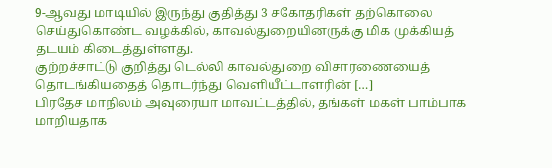9-ஆவது மாடியில் இருந்து குதித்து 3 சகோதரிகள் தற்கொலை செய்துகொண்ட வழக்கில், காவல்துறையினருக்கு மிக முக்கியத் தடயம் கிடைத்துள்ளது.
குற்றச்சாட்டு குறித்து டெல்லி காவல்துறை விசாரணையைத் தொடங்கியதைத் தொடர்ந்து வெளியீட்டாளரின் […]
பிரதேச மாநிலம் அவுரையா மாவட்டத்தில், தங்கள் மகள் பாம்பாக மாறியதாக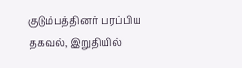குடும்பத்தினர் பரப்பிய தகவல், இறுதியில்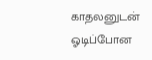காதலனுடன் ஓடிப்போன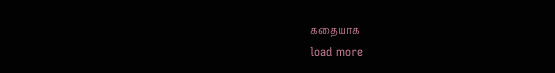கதையாக
load more